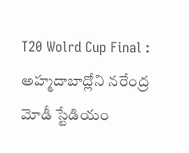T20 Wolrd Cup Final : అహ్మదాబాద్లోని నరేంద్ర మోడీ స్టేడియం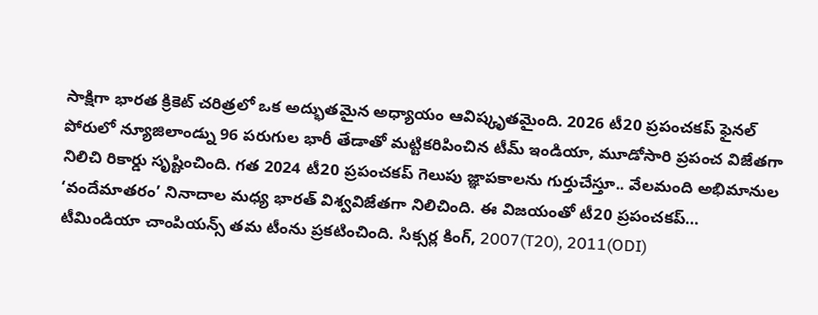సాక్షిగా భారత క్రికెట్ చరిత్రలో ఒక అద్భుతమైన అధ్యాయం ఆవిష్కృతమైంది. 2026 టీ20 ప్రపంచకప్ ఫైనల్ పోరులో న్యూజిలాండ్ను 96 పరుగుల భారీ తేడాతో మట్టికరిపించిన టీమ్ ఇండియా, మూడోసారి ప్రపంచ విజేతగా నిలిచి రికార్డు సృష్టించింది. గత 2024 టీ20 ప్రపంచకప్ గెలుపు జ్ఞాపకాలను గుర్తుచేస్తూ.. వేలమంది అభిమానుల ‘వందేమాతరం’ నినాదాల మధ్య భారత్ విశ్వవిజేతగా నిలిచింది. ఈ విజయంతో టీ20 ప్రపంచకప్…
టీమిండియా చాంపియన్స్ తమ టీంను ప్రకటించింది. సిక్సర్ల కింగ్, 2007(T20), 2011(ODI)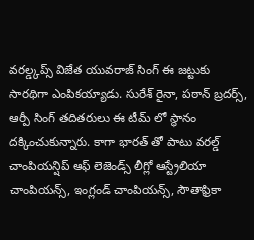వరల్డ్కప్స్ విజేత యువరాజ్ సింగ్ ఈ జట్టుకు సారథిగా ఎంపికయ్యాడు. సురేశ్ రైనా, పఠాన్ బ్రదర్స్, ఆర్పీ సింగ్ తదితరులు ఈ టీమ్ లో స్థానం దక్కించుకున్నారు. కాగా భారత్ తో పాటు వరల్డ్ చాంపియన్షిప్ ఆఫ్ లెజెండ్స్ లీగ్లో ఆస్ట్రేలియా చాంపియన్స్, ఇంగ్లండ్ చాంపియన్స్, సౌతాఫ్రికా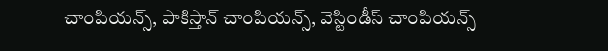చాంపియన్స్, పాకిస్తాన్ చాంపియన్స్, వెస్టిండీస్ చాంపియన్స్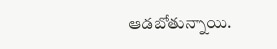ఆడబోతున్నాయి.